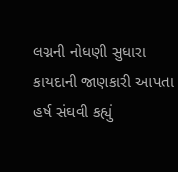લગ્નની નોધણી સુધારા કાયદાની જાણકારી આપતા હર્ષ સંઘવી કહ્યું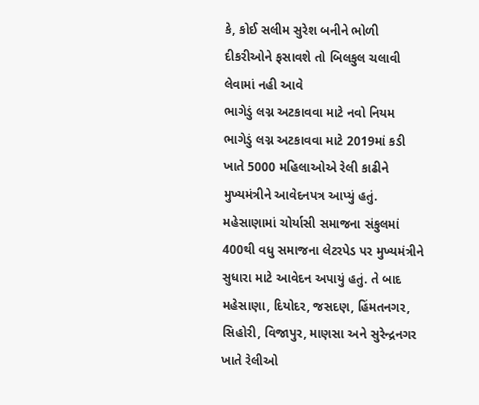કે, કોઈ સલીમ સુરેશ બનીને ભોળી દીકરીઓને ફસાવશે તો બિલકુલ ચલાવી લેવામાં નહી આવે
ભાગેડું લગ્ન અટકાવવા માટે નવો નિયમ
ભાગેડું લગ્ન અટકાવવા માટે 2019માં કડી ખાતે 5000 મહિલાઓએ રેલી કાઢીને મુખ્યમંત્રીને આવેદનપત્ર આપ્યું હતું. મહેસાણામાં ચોર્યાસી સમાજના સંકુલમાં 400થી વધુ સમાજના લેટરપેડ પર મુખ્યમંત્રીને સુધારા માટે આવેદન અપાયું હતું. તે બાદ મહેસાણા, દિયોદર, જસદણ, હિંમતનગર, સિહોરી, વિજાપુર, માણસા અને સુરેન્દ્રનગર ખાતે રેલીઓ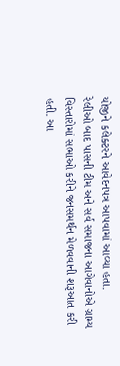યોજીને કલેક્ટરને આવેદનપત્ર આપવામાં આવ્યા હતા.
રેલીઓ બાદ પાસની ટીમ અને સર્વ સમાજના આગેવાનોએ ગ્રામ્ય વિસ્તારોમાં સભાઓ કરીને જનસમર્થન મેળવવાની શરૂઆત કરી હતી. આ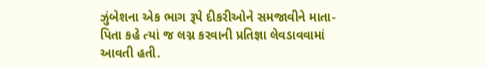ઝુંબેશના એક ભાગ રૂપે દીકરીઓને સમજાવીને માતા-પિતા કહે ત્યાં જ લગ્ન કરવાની પ્રતિજ્ઞા લેવડાવવામાં આવતી હતી.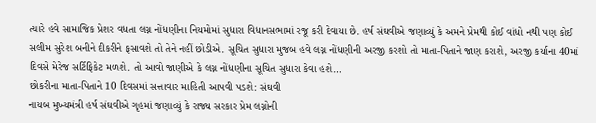ત્યારે હવે સામાજિક પ્રેશર વધતા લગ્ન નોંધણીના નિયમોમાં સુધારા વિધાનસભામાં રજૂ કરી દેવાયા છે. હર્ષ સંઘવીએ જણાવ્યું કે અમને પ્રેમથી કોઈ વાંધો નથી પણ કોઈ સલીમ સુરેશ બનીને દીકરીને ફસાવશે તો તેને નહીં છોડીએ. સૂચિત સુધારા મુજબ હવે લગ્ન નોંધણીની અરજી કરશો તો માતા-પિતાને જાણ કરાશે, અરજી કર્યાના 40માં દિવસે મેરેજ સર્ટિફિકેટ મળશે. તો આવો જાણીએ કે લગ્ન નોંધણીના સૂચિત સુધારા કેવા હશે…
છોકરીના માતા-પિતાને 10 દિવસમાં સત્તાવાર માહિતી આપવી પડશે: સંઘવી
નાયબ મુખ્યમંત્રી હર્ષ સંઘવીએ ગૃહમાં જણાવ્યું કે રાજ્ય સરકાર પ્રેમ લગ્નોની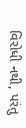વિરોધી નથી, પરંતુ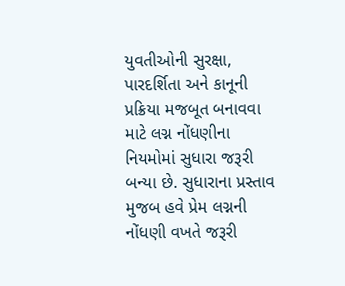યુવતીઓની સુરક્ષા, પારદર્શિતા અને કાનૂની પ્રક્રિયા મજબૂત બનાવવા માટે લગ્ન નોંધણીના નિયમોમાં સુધારા જરૂરી બન્યા છે. સુધારાના પ્રસ્તાવ મુજબ હવે પ્રેમ લગ્નની નોંધણી વખતે જરૂરી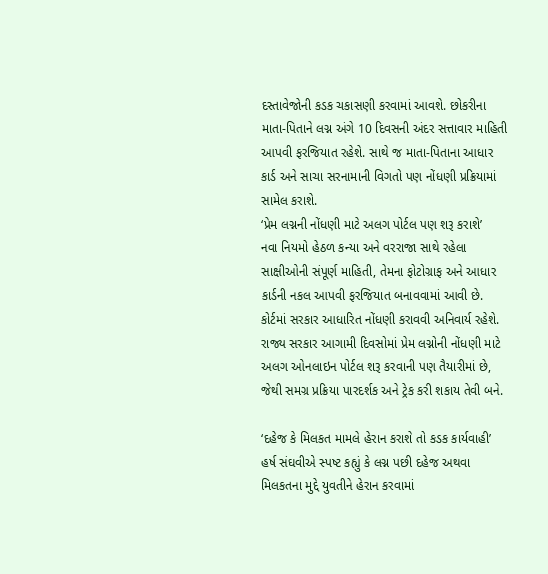દસ્તાવેજોની કડક ચકાસણી કરવામાં આવશે. છોકરીના માતા-પિતાને લગ્ન અંગે 10 દિવસની અંદર સત્તાવાર માહિતી આપવી ફરજિયાત રહેશે. સાથે જ માતા-પિતાના આધાર કાર્ડ અને સાચા સરનામાની વિગતો પણ નોંધણી પ્રક્રિયામાં સામેલ કરાશે.
‘પ્રેમ લગ્નની નોંધણી માટે અલગ પોર્ટલ પણ શરૂ કરાશે’
નવા નિયમો હેઠળ કન્યા અને વરરાજા સાથે રહેલા સાક્ષીઓની સંપૂર્ણ માહિતી, તેમના ફોટોગ્રાફ અને આધાર કાર્ડની નકલ આપવી ફરજિયાત બનાવવામાં આવી છે. કોર્ટમાં સરકાર આધારિત નોંધણી કરાવવી અનિવાર્ય રહેશે. રાજ્ય સરકાર આગામી દિવસોમાં પ્રેમ લગ્નોની નોંધણી માટે અલગ ઓનલાઇન પોર્ટલ શરૂ કરવાની પણ તૈયારીમાં છે, જેથી સમગ્ર પ્રક્રિયા પારદર્શક અને ટ્રેક કરી શકાય તેવી બને.

‘દહેજ કે મિલકત મામલે હેરાન કરાશે તો કડક કાર્યવાહી’
હર્ષ સંઘવીએ સ્પષ્ટ કહ્યું કે લગ્ન પછી દહેજ અથવા મિલકતના મુદ્દે યુવતીને હેરાન કરવામાં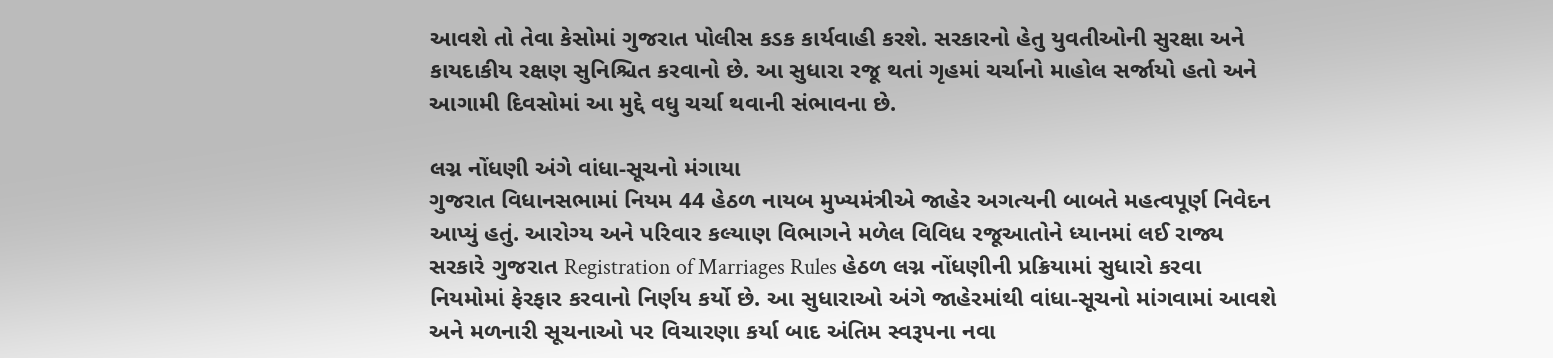આવશે તો તેવા કેસોમાં ગુજરાત પોલીસ કડક કાર્યવાહી કરશે. સરકારનો હેતુ યુવતીઓની સુરક્ષા અને કાયદાકીય રક્ષણ સુનિશ્ચિત કરવાનો છે. આ સુધારા રજૂ થતાં ગૃહમાં ચર્ચાનો માહોલ સર્જાયો હતો અને આગામી દિવસોમાં આ મુદ્દે વધુ ચર્ચા થવાની સંભાવના છે.

લગ્ન નોંધણી અંગે વાંધા-સૂચનો મંગાયા
ગુજરાત વિધાનસભામાં નિયમ 44 હેઠળ નાયબ મુખ્યમંત્રીએ જાહેર અગત્યની બાબતે મહત્વપૂર્ણ નિવેદન આપ્યું હતું. આરોગ્ય અને પરિવાર કલ્યાણ વિભાગને મળેલ વિવિધ રજૂઆતોને ધ્યાનમાં લઈ રાજ્ય સરકારે ગુજરાત Registration of Marriages Rules હેઠળ લગ્ન નોંધણીની પ્રક્રિયામાં સુધારો કરવા નિયમોમાં ફેરફાર કરવાનો નિર્ણય કર્યો છે. આ સુધારાઓ અંગે જાહેરમાંથી વાંધા-સૂચનો માંગવામાં આવશે અને મળનારી સૂચનાઓ પર વિચારણા કર્યા બાદ અંતિમ સ્વરૂપના નવા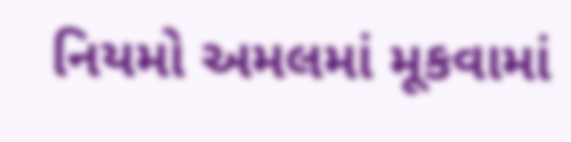નિયમો અમલમાં મૂકવામાં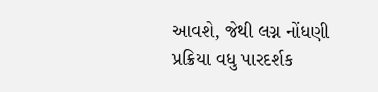આવશે, જેથી લગ્ન નોંધણી પ્રક્રિયા વધુ પારદર્શક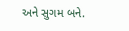અને સુગમ બને.